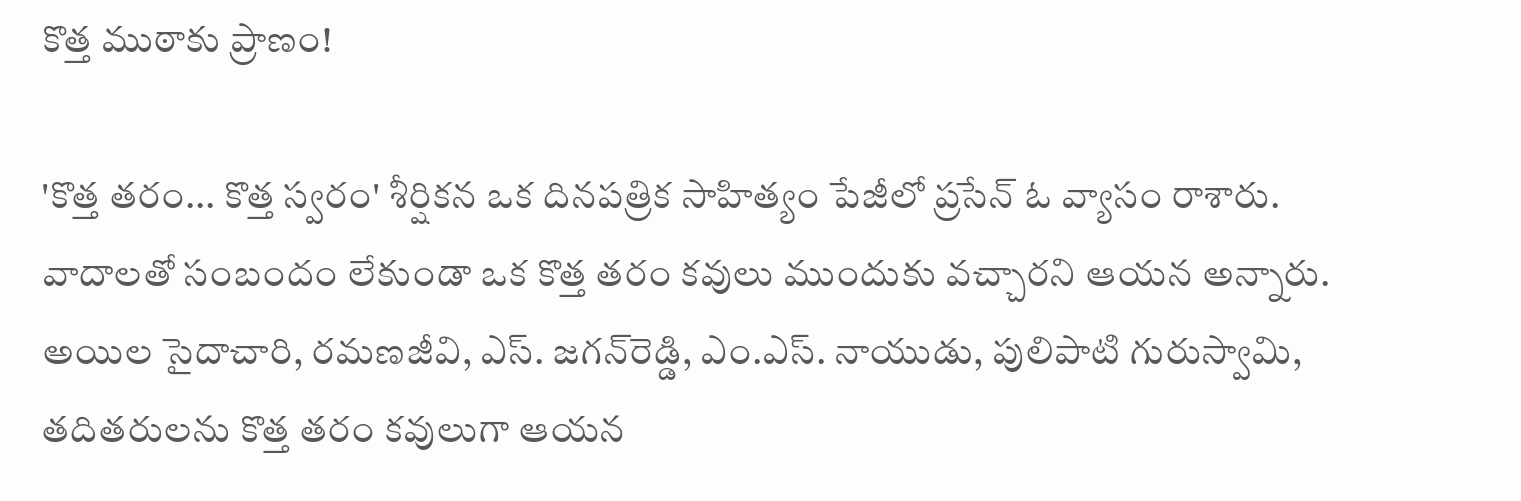కొత్త ముఠాకు ప్రాణం!

'కొత్త తరం... కొత్త స్వరం' శీర్షికన ఒక దినపత్రిక సాహిత్యం పేజీలో ప్రసేన్‌ ఓ వ్యాసం రాశారు. వాదాలతో సంబందం లేకుండా ఒక కొత్త తరం కవులు ముందుకు వచ్చారని ఆయన అన్నారు. అయిల సైదాచారి, రమణజీవి, ఎస్‌. జగన్‌రెడ్డి, ఎం.ఎస్‌. నాయుడు, పులిపాటి గురుస్వామి, తదితరులను కొత్త తరం కవులుగా ఆయన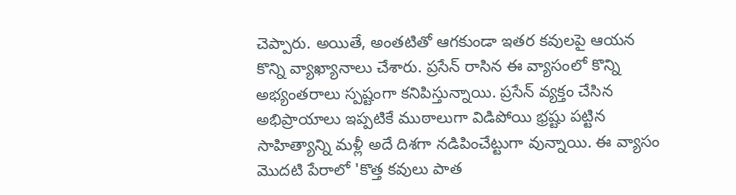చెప్పారు. అయితే, అంతటితో ఆగకుండా ఇతర కవులపై ఆయన కొన్ని వ్యాఖ్యానాలు చేశారు. ప్రసేన్‌ రాసిన ఈ వ్యాసంలో కొన్ని అభ్యంతరాలు స్పష్టంగా కనిపిస్తున్నాయి. ప్రసేన్‌ వ్యక్తం చేసిన అభిప్రాయాలు ఇప్పటికే ముఠాలుగా విడిపోయి భ్రష్టు పట్టిన సాహిత్యాన్ని మళ్లీ అదే దిశగా నడిపించేట్టుగా వున్నాయి. ఈ వ్యాసం మొదటి పేరాలో 'కొత్త కవులు పాత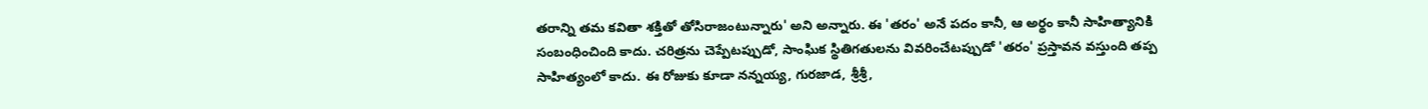తరాన్ని తమ కవితా శక్తితో తోసిరాజంటున్నారు' అని అన్నారు. ఈ 'తరం' అనే పదం కానీ, ఆ అర్థం కానీ సాహిత్యానికి సంబంధించింది కాదు. చరిత్రను చెప్పేటప్పుడో, సాంఘిక స్థితిగతులను వివరించేటప్పుడో 'తరం' ప్రస్తావన వస్తుంది తప్ప సాహిత్యంలో కాదు. ఈ రోజుకు కూడా నన్నయ్య, గురజాడ, శ్రీశ్రీ,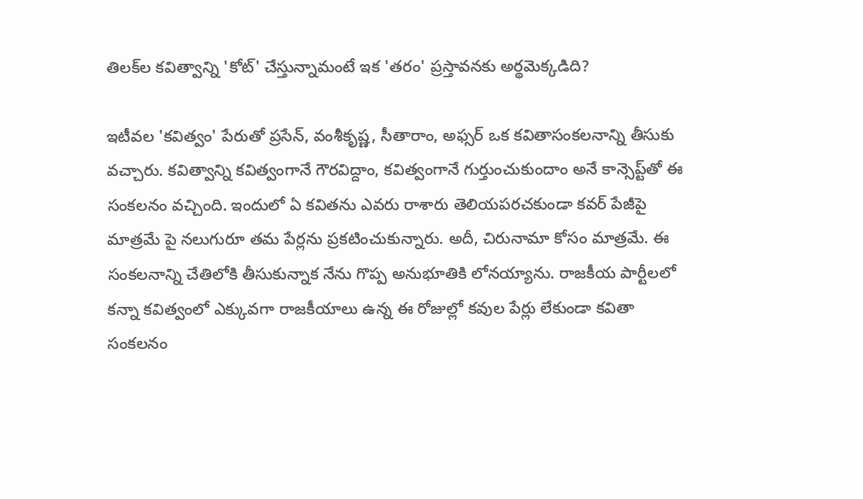తిలక్‌ల కవిత్వాన్ని 'కోట్‌' చేస్తున్నామంటే ఇక 'తరం' ప్రస్తావనకు అర్థమెక్కడిది?

ఇటీవల 'కవిత్వం' పేరుతో ప్రసేన్‌, వంశీకృష్ణ, సీతారాం, అఫ్సర్‌ ఒక కవితాసంకలనాన్ని తీసుకు వచ్చారు. కవిత్వాన్ని కవిత్వంగానే గౌరవిద్దాం, కవిత్వంగానే గుర్తుంచుకుందాం అనే కాన్సెప్ట్‌తో ఈ సంకలనం వచ్చింది. ఇందులో ఏ కవితను ఎవరు రాశారు తెలియపరచకుండా కవర్‌ పేజీపై మాత్రమే పై నలుగురూ తమ పేర్లను ప్రకటించుకున్నారు. అదీ, చిరునామా కోసం మాత్రమే. ఈ సంకలనాన్ని చేతిలోకి తీసుకున్నాక నేను గొప్ప అనుభూతికి లోనయ్యాను. రాజకీయ పార్టీలలో కన్నా కవిత్వంలో ఎక్కువగా రాజకీయాలు ఉన్న ఈ రోజుల్లో కవుల పేర్లు లేకుండా కవితా సంకలనం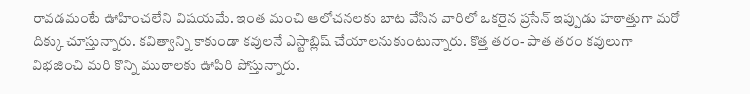రావడమంటే ఊహించలేని విషయమే. ఇంత మంచి ఆలోచనలకు బాట వేసిన వారిలో ఒకరైన ప్రసేన్‌ ఇప్పుడు హఠాత్తుగా మరో దిక్కు చూస్తున్నారు. కవిత్వాన్ని కాకుండా కవులనే ఎస్టాబ్లిష్‌ చేయాలనుకుంటున్నారు. కొత్త తరం- పాత తరం కవులుగా విభజించి మరి కొన్ని ముఠాలకు ఊపిరి పోస్తున్నారు.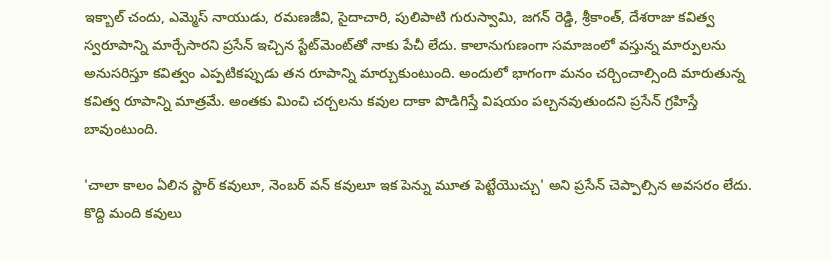ఇక్బాల్‌ చందు, ఎమ్మెస్‌ నాయుడు, రమణజీవి, సైదాచారి, పులిపాటి గురుస్వామి, జగన్‌ రెడ్డి, శ్రీకాంత్‌, దేశరాజు కవిత్వ స్వరూపాన్ని మార్చేసారని ప్రసేన్‌ ఇచ్చిన స్టేట్‌మెంట్‌తో నాకు పేచీ లేదు. కాలానుగుణంగా సమాజంలో వస్తున్న మార్పులను అనుసరిస్తూ కవిత్వం ఎప్పటికప్పుడు తన రూపాన్ని మార్చుకుంటుంది. అందులో భాగంగా మనం చర్చించాల్సింది మారుతున్న కవిత్వ రూపాన్ని మాత్రమే. అంతకు మించి చర్చలను కవుల దాకా పొడిగిస్తే విషయం పల్చనవుతుందని ప్రసేన్‌ గ్రహిస్తే బావుంటుంది.

'చాలా కాలం ఏలిన స్టార్‌ కవులూ, నెంబర్‌ వన్‌ కవులూ ఇక పెన్ను మూత పెట్టేయొచ్చు' అని ప్రసేన్‌ చెప్పాల్సిన అవసరం లేదు. కొద్ది మంది కవులు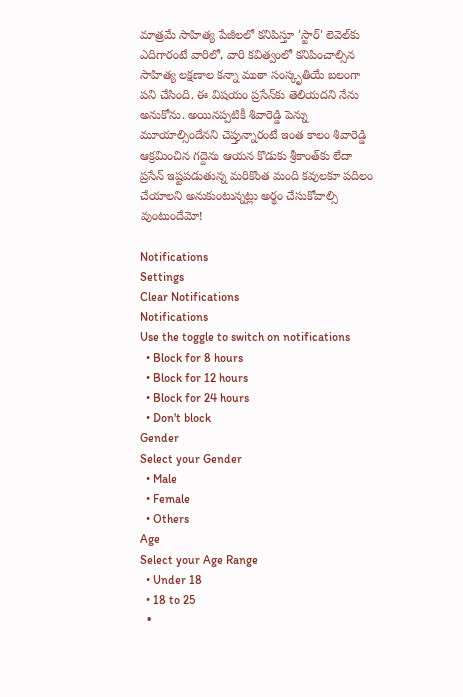మాత్రమే సాహిత్య పేజీలలో కనిపిస్తూ 'స్టార్‌' లెవెల్‌కు ఎదిగారంటే వారిలో, వారి కవిత్వంలో కనిపించాల్సిన సాహిత్య లక్షణాల కన్నా ముఠా సంస్కృతియే బలంగా పని చేసింది. ఈ విషయం ప్రసేన్‌కు తెలియదని నేను అనుకోను. అయినప్పటికీ శివారెడ్డి పెన్ను మూయాల్సిందేనని చెప్తున్నారంటే ఇంత కాలం శివారెడ్డి ఆక్రమించిన గద్దెను ఆయన కొడుకు శ్రీకాంత్‌కు లేదా ప్రసేన్‌ ఇష్టపడుతున్న మరికొంత మంది కవులకూ పదిలం చేయాలని అనుకుంటున్నట్లు అర్థం చేసుకోవాల్సి వుంటుందేమో!

Notifications
Settings
Clear Notifications
Notifications
Use the toggle to switch on notifications
  • Block for 8 hours
  • Block for 12 hours
  • Block for 24 hours
  • Don't block
Gender
Select your Gender
  • Male
  • Female
  • Others
Age
Select your Age Range
  • Under 18
  • 18 to 25
  •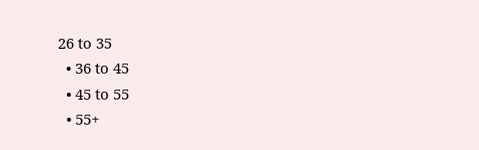26 to 35
  • 36 to 45
  • 45 to 55
  • 55+